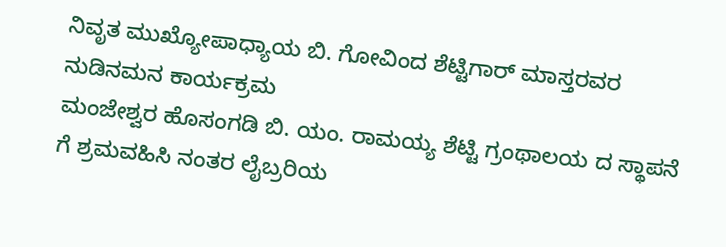ನಿವೃತ ಮುಖ್ಯೋಪಾಧ್ಯಾಯ ಬಿ. ಗೋವಿಂದ ಶೆಟ್ಟಿಗಾರ್ ಮಾಸ್ತರವರ ನುಡಿನಮನ ಕಾರ್ಯಕ್ರಮ
ಮಂಜೇಶ್ವರ ಹೊಸಂಗಡಿ ಬಿ. ಯಂ. ರಾಮಯ್ಯ ಶೆಟ್ಟಿ ಗ್ರಂಥಾಲಯ ದ ಸ್ಥಾಪನೆ ಗೆ ಶ್ರಮವಹಿಸಿ ನಂತರ ಲೈಬ್ರರಿಯ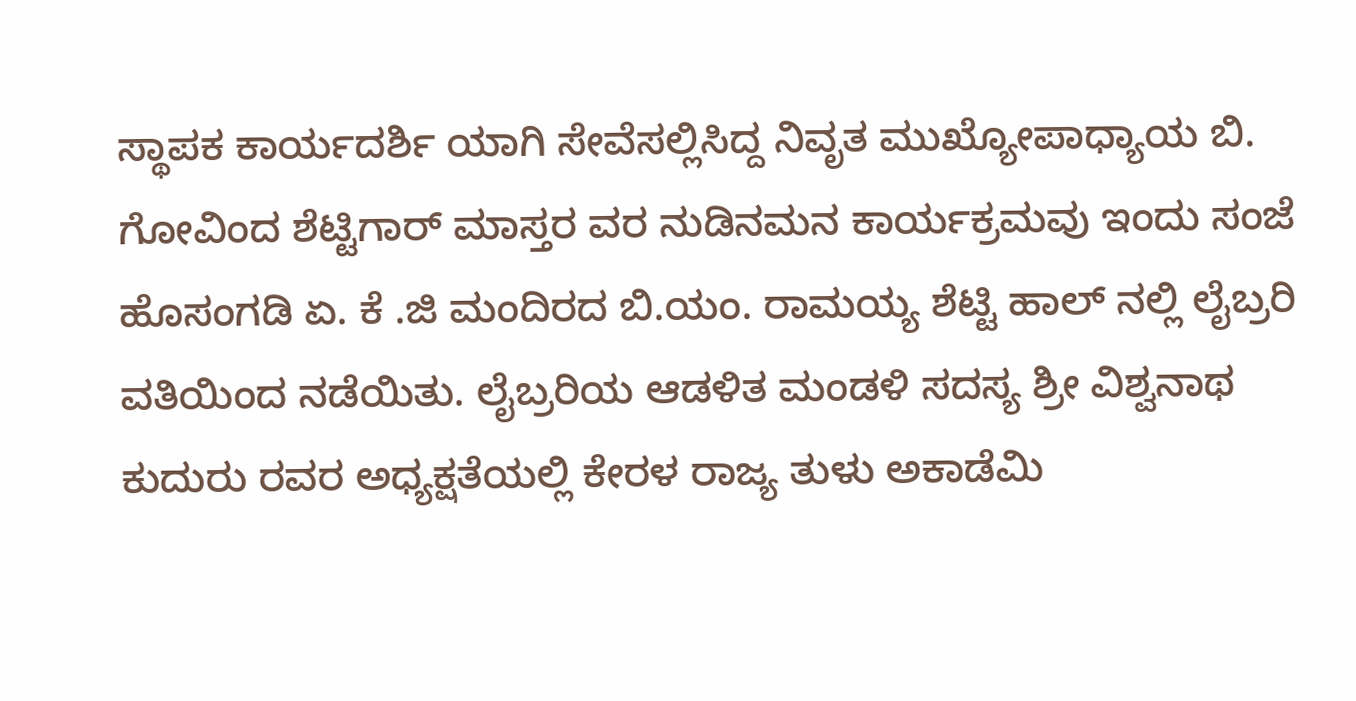ಸ್ಥಾಪಕ ಕಾರ್ಯದರ್ಶಿ ಯಾಗಿ ಸೇವೆಸಲ್ಲಿಸಿದ್ದ ನಿವೃತ ಮುಖ್ಯೋಪಾಧ್ಯಾಯ ಬಿ. ಗೋವಿಂದ ಶೆಟ್ಟಿಗಾರ್ ಮಾಸ್ತರ ವರ ನುಡಿನಮನ ಕಾರ್ಯಕ್ರಮವು ಇಂದು ಸಂಜೆ ಹೊಸಂಗಡಿ ಏ. ಕೆ .ಜಿ ಮಂದಿರದ ಬಿ.ಯಂ. ರಾಮಯ್ಯ ಶೆಟ್ಟಿ ಹಾಲ್ ನಲ್ಲಿ ಲೈಬ್ರರಿ ವತಿಯಿಂದ ನಡೆಯಿತು. ಲೈಬ್ರರಿಯ ಆಡಳಿತ ಮಂಡಳಿ ಸದಸ್ಯ ಶ್ರೀ ವಿಶ್ವನಾಥ ಕುದುರು ರವರ ಅಧ್ಯಕ್ಷತೆಯಲ್ಲಿ ಕೇರಳ ರಾಜ್ಯ ತುಳು ಅಕಾಡೆಮಿ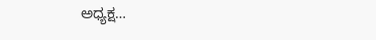ಅಧ್ಯಕ್ಷ…